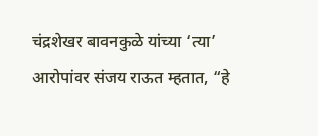चंद्रशेखर बावनकुळे यांच्या ‘त्या’ आरोपांवर संजय राऊत म्हतात, “हे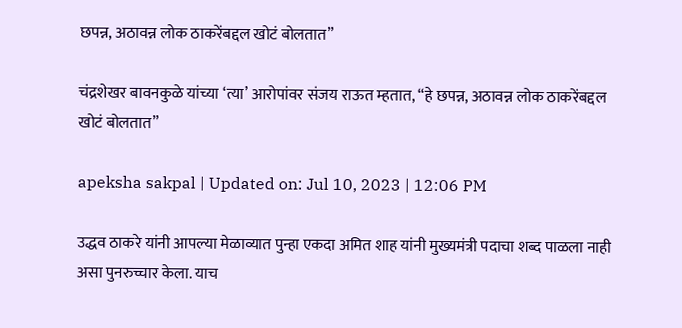छपन्न, अठावन्न लोक ठाकरेंबद्दल खोटं बोलतात”

चंद्रशेखर बावनकुळे यांच्या ‘त्या’ आरोपांवर संजय राऊत म्हतात, “हे छपन्न, अठावन्न लोक ठाकरेंबद्दल खोटं बोलतात”

apeksha sakpal | Updated on: Jul 10, 2023 | 12:06 PM

उद्धव ठाकरे यांनी आपल्या मेळाव्यात पुन्हा एकदा अमित शाह यांनी मुख्यमंत्री पदाचा शब्द पाळला नाही असा पुनरुच्चार केला. याच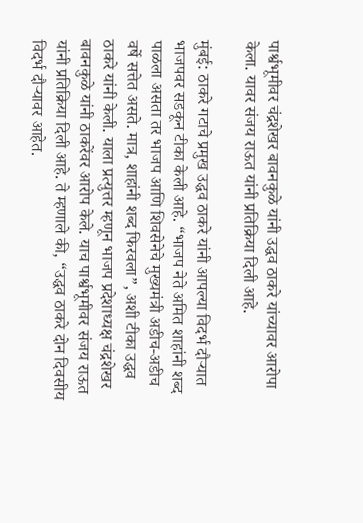पार्श्वभूमीवर चंद्रशेखर बावनकुळे यांनी उद्धव ठाकरे यांच्यावर आरोपा केला. यावर संजय राऊत यांनी प्रतिक्रिया दिली आहे.

मुंबई: ठाकरे गटाचे प्रमुख उद्धव ठाकरे यांनी आपल्या विदर्भ दौऱ्यात भाजपवर सडकून टीका केली आहे. “भाजप नेते अमित शाहांनी शब्द पाळला असता तर भाजप आणि शिवसेनेचे मुख्यमंत्री अडीच-अडीच वर्षे सत्तेत असते. मात्र, शाहांनी शब्द फिरवला”, अशी टीका उद्धव ठाकरे यांनी केली. याला प्रत्युत्तर म्हणून भाजप प्रदेशाध्यक्ष चंद्रशेखर बावनकुळे यांनी ठाकरेंवर आरोप केले. याच पार्श्वभूमीवर संजय राऊत यांनी प्रतिक्रिया दिली आहे. ते म्हणाले की, “उद्धव ठाकरे दोन दिवसीय विदर्भ दौऱ्यावर आहेत.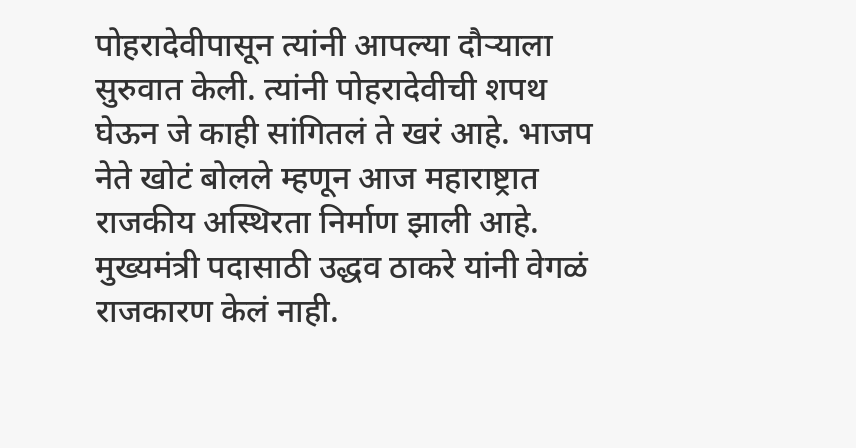पोहरादेवीपासून त्यांनी आपल्या दौऱ्याला सुरुवात केली. त्यांनी पोहरादेवीची शपथ घेऊन जे काही सांगितलं ते खरं आहे. भाजप नेते खोटं बोलले म्हणून आज महाराष्ट्रात राजकीय अस्थिरता निर्माण झाली आहे. मुख्यमंत्री पदासाठी उद्धव ठाकरे यांनी वेगळं राजकारण केलं नाही.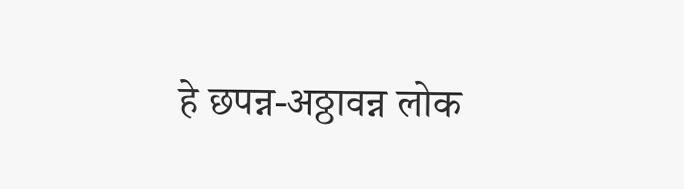हे छपन्न-अठ्ठावन्न लोक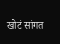खोटं सांगत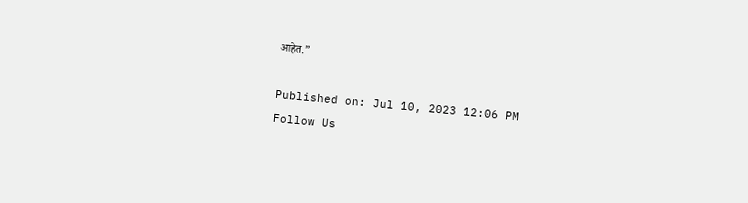आहेत.”

Published on: Jul 10, 2023 12:06 PM
Follow Us